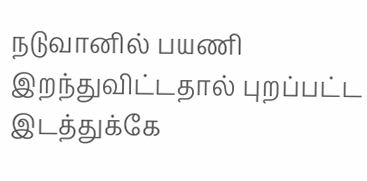நடுவானில் பயணி இறந்துவிட்டதால் புறப்பட்ட இடத்துக்கே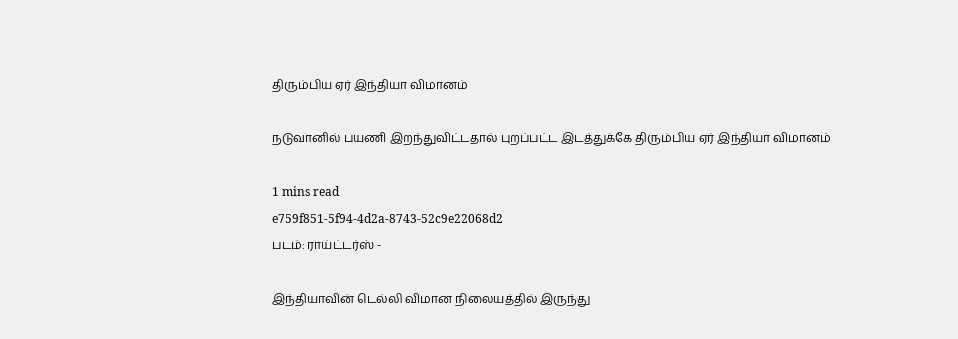திரும்பிய ஏர் இந்தியா விமானம்

நடுவானில் பயணி இறந்துவிட்டதால் புறப்பட்ட இடத்துக்கே திரும்பிய ஏர் இந்தியா விமானம்

1 mins read
e759f851-5f94-4d2a-8743-52c9e22068d2
படம்: ராய்ட்டர்ஸ் -

இந்தியாவின் டெல்லி விமான நிலையத்தில் இருந்து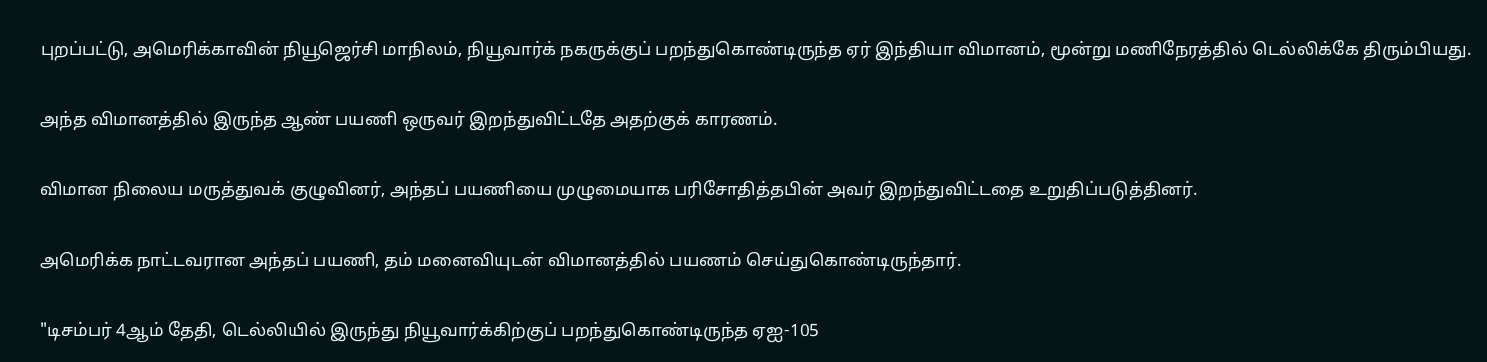புறப்பட்டு, அமெரிக்காவின் நியூஜெர்சி மாநிலம், நியூவார்க் நகருக்குப் பறந்துகொண்டிருந்த ஏர் இந்தியா விமானம், மூன்று மணிநேரத்தில் டெல்லிக்கே திரும்பியது.

அந்த விமானத்தில் இருந்த ஆண் பயணி ஒருவர் இறந்துவிட்டதே அதற்குக் காரணம்.

விமான நிலைய மருத்துவக் குழுவினர், அந்தப் பயணியை முழுமையாக பரிசோதித்தபின் அவர் இறந்துவிட்டதை உறுதிப்படுத்தினர்.

அமெரிக்க நாட்டவரான அந்தப் பயணி, தம் மனைவியுடன் விமானத்தில் பயணம் செய்துகொண்டிருந்தார்.

"டிசம்பர் 4ஆம் தேதி, டெல்லியில் இருந்து நியூவார்க்கிற்குப் பறந்துகொண்டிருந்த ஏஐ-105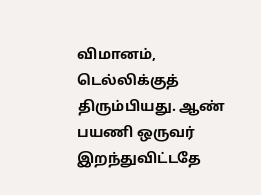விமானம், டெல்லிக்குத் திரும்பியது. ஆண் பயணி ஒருவர் இறந்துவிட்டதே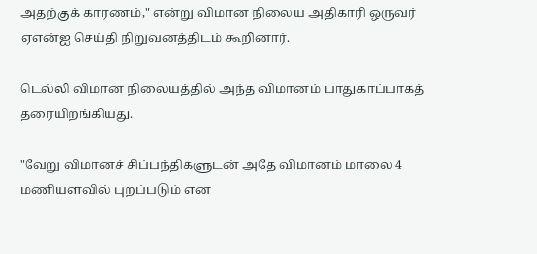அதற்குக் காரணம்," என்று விமான நிலைய அதிகாரி ஒருவர் ஏஎன்ஐ செய்தி நிறுவனத்திடம் கூறினார்.

டெல்லி விமான நிலையத்தில் அந்த விமானம் பாதுகாப்பாகத் தரையிறங்கியது.

"வேறு விமானச் சிப்பந்திகளுடன் அதே விமானம் மாலை 4 மணியளவில் புறப்படும் என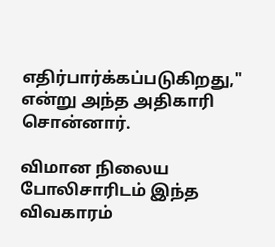எதிர்பார்க்கப்படுகிறது," என்று அந்த அதிகாரி சொன்னார்.

விமான நிலைய போலிசாரிடம் இந்த விவகாரம்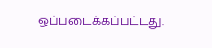ஒப்படைக்கப்பட்டது.